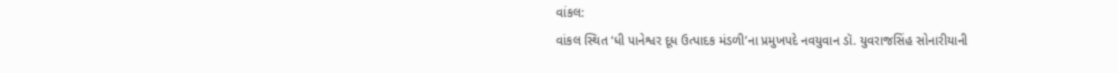વાંકલ:
વાંકલ સ્થિત ‘ધી પાનેશ્વર દૂધ ઉત્પાદક મંડળી’ના પ્રમુખપદે નવયુવાન ડૉ. યુવરાજસિંહ સોનારીયાની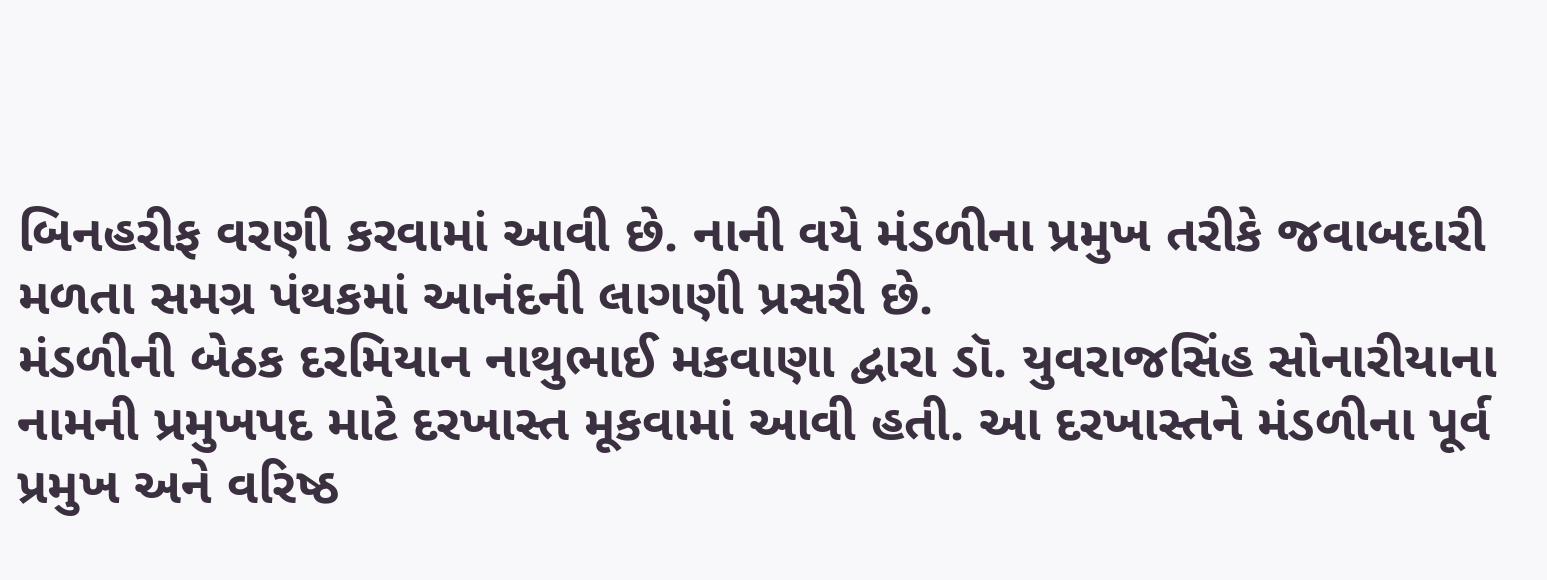બિનહરીફ વરણી કરવામાં આવી છે. નાની વયે મંડળીના પ્રમુખ તરીકે જવાબદારી મળતા સમગ્ર પંથકમાં આનંદની લાગણી પ્રસરી છે.
મંડળીની બેઠક દરમિયાન નાથુભાઈ મકવાણા દ્વારા ડૉ. યુવરાજસિંહ સોનારીયાના નામની પ્રમુખપદ માટે દરખાસ્ત મૂકવામાં આવી હતી. આ દરખાસ્તને મંડળીના પૂર્વ પ્રમુખ અને વરિષ્ઠ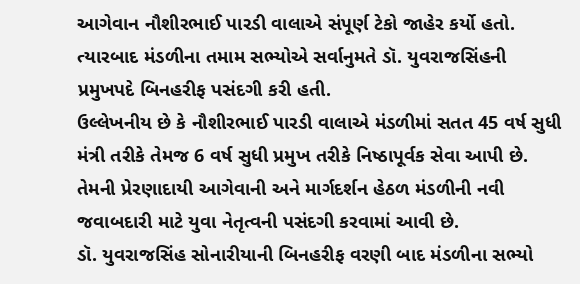આગેવાન નૌશીરભાઈ પારડી વાલાએ સંપૂર્ણ ટેકો જાહેર કર્યો હતો. ત્યારબાદ મંડળીના તમામ સભ્યોએ સર્વાનુમતે ડૉ. યુવરાજસિંહની પ્રમુખપદે બિનહરીફ પસંદગી કરી હતી.
ઉલ્લેખનીય છે કે નૌશીરભાઈ પારડી વાલાએ મંડળીમાં સતત 45 વર્ષ સુધી મંત્રી તરીકે તેમજ 6 વર્ષ સુધી પ્રમુખ તરીકે નિષ્ઠાપૂર્વક સેવા આપી છે. તેમની પ્રેરણાદાયી આગેવાની અને માર્ગદર્શન હેઠળ મંડળીની નવી જવાબદારી માટે યુવા નેતૃત્વની પસંદગી કરવામાં આવી છે.
ડૉ. યુવરાજસિંહ સોનારીયાની બિનહરીફ વરણી બાદ મંડળીના સભ્યો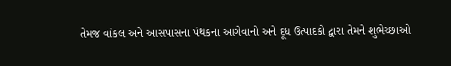તેમજ વાંકલ અને આસપાસના પંથકના આગેવાનો અને દૂધ ઉત્પાદકો દ્વારા તેમને શુભેચ્છાઓ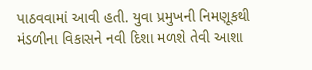પાઠવવામાં આવી હતી. યુવા પ્રમુખની નિમણૂકથી મંડળીના વિકાસને નવી દિશા મળશે તેવી આશા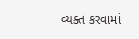વ્યક્ત કરવામાં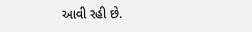આવી રહી છે.